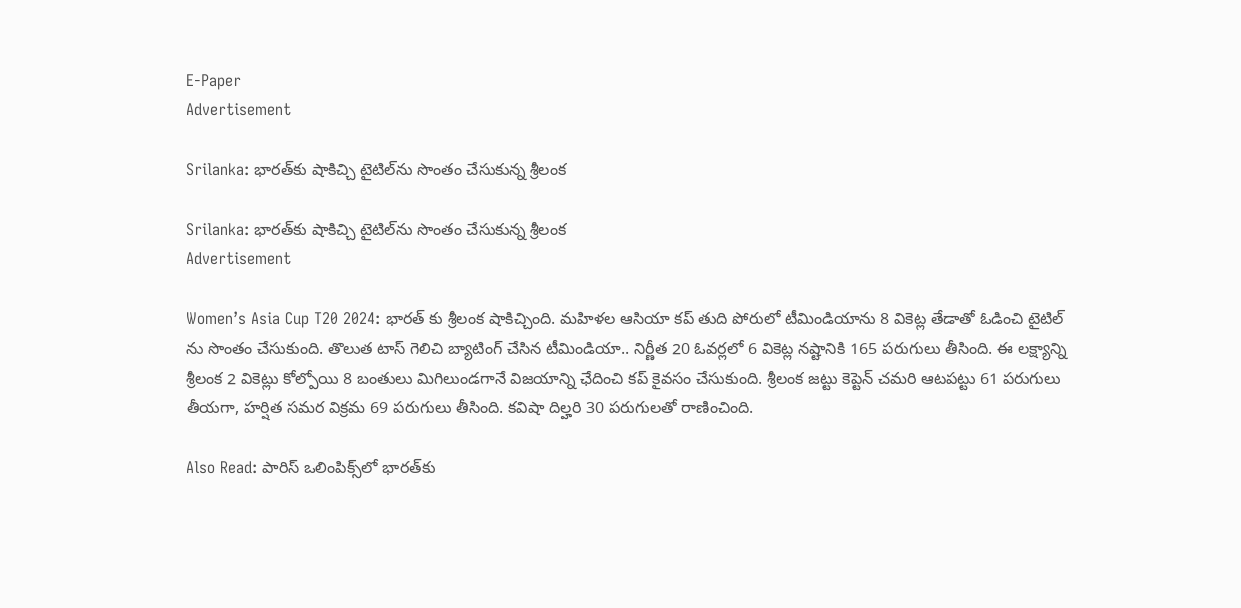E-Paper
Advertisement

Srilanka: భారత్‌కు షాకిచ్చి టైటిల్‌ను సొంతం చేసుకున్న శ్రీలంక

Srilanka: భారత్‌కు షాకిచ్చి టైటిల్‌ను సొంతం చేసుకున్న శ్రీలంక
Advertisement

Women’s Asia Cup T20 2024: భారత్ కు శ్రీలంక షాకిచ్చింది. మహిళల ఆసియా కప్ తుది పోరులో టీమిండియాను 8 వికెట్ల తేడాతో ఓడించి టైటిల్ ను సొంతం చేసుకుంది. తొలుత టాస్ గెలిచి బ్యాటింగ్ చేసిన టీమిండియా.. నిర్ణీత 20 ఓవర్లలో 6 వికెట్ల నష్టానికి 165 పరుగులు తీసింది. ఈ లక్ష్యాన్ని శ్రీలంక 2 వికెట్లు కోల్పోయి 8 బంతులు మిగిలుండగానే విజయాన్ని ఛేదించి కప్ కైవసం చేసుకుంది. శ్రీలంక జట్టు కెప్టెన్ చమరి ఆటపట్టు 61 పరుగులు తీయగా, హర్షిత సమర విక్రమ 69 పరుగులు తీసింది. కవిషా దిల్హరి 30 పరుగులతో రాణించింది.

Also Read: పారిస్ ఒలింపిక్స్‌లో భారత్‌కు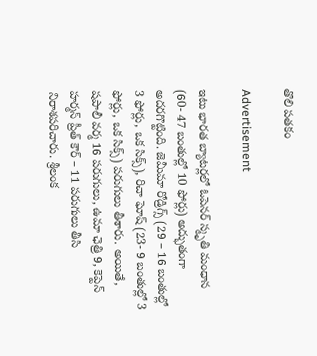తొలి పతకం

Advertisement

ఇటు భారత బ్యాటర్లలో ఓపెనర్ స్మృతి మంధాన (60- 47 బంతుల్లో 10 ఫోర్లు) అద్భుతంగా అదరగొట్టింది. జెమీమా రోడ్రిగ్స్ (29 – 16 బంతుల్లో 3 ఫోర్లు, ఒక సిక్స్), రిచా ఘోష్ (23- 9 బంతుల్లో 3 ఫోర్లు, ఒక సిక్స్) పరుగులు తీశారు. అయితే, షపాలీ వర్మ 16 పరుగులు, ఉమా ఛెత్రి 9, కెప్టెన్ హర్మన్ ప్రీత్ కౌర్ – 11 పరుగులు తీసి నిరాశపరిచారు. శ్రీలంక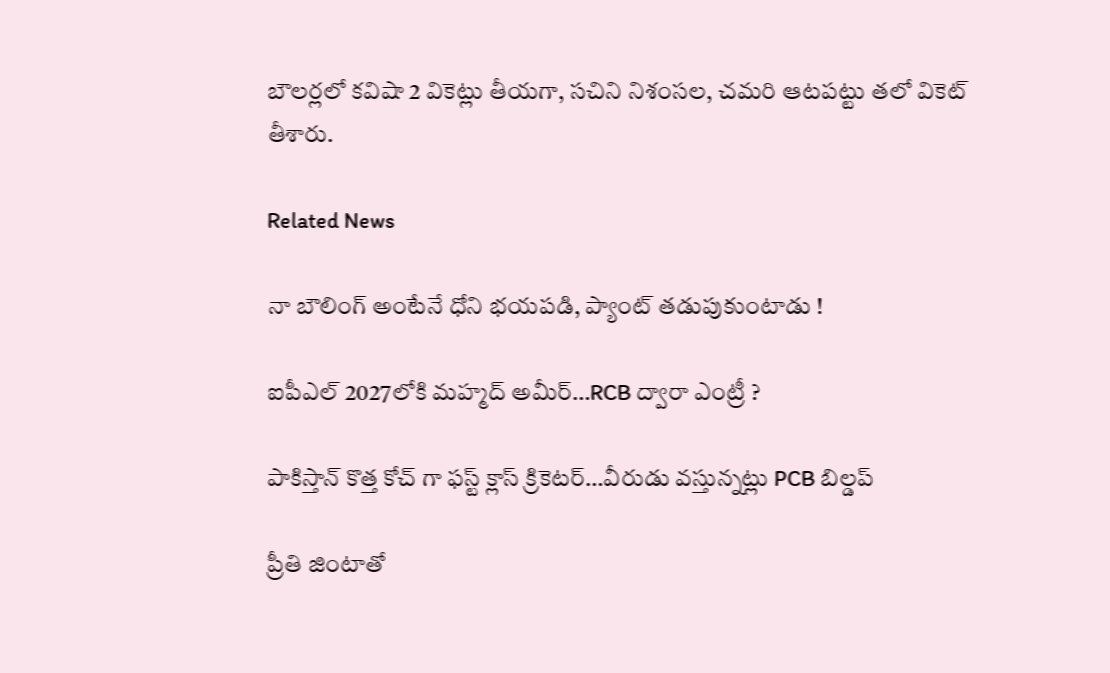బౌలర్లలో కవిషా 2 వికెట్లు తీయగా, సచిని నిశంసల, చమరి ఆటపట్టు తలో వికెట్ తీశారు.

Related News

నా బౌలింగ్ అంటేనే ధోని భ‌య‌ప‌డి, ప్యాంట్ త‌డుపుకుంటాడు !

ఐపీఎల్ 2027లోకి మహ్మద్ అమీర్…RCB ద్వారా ఎంట్రీ ?

పాకిస్తాన్ కొత్త‌ కోచ్ గా ఫ‌స్ట్ క్లాస్ క్రికెట‌ర్‌…వీరుడు వ‌స్తున్న‌ట్లు PCB బిల్డ‌ప్

ప్రీతి జింటాతో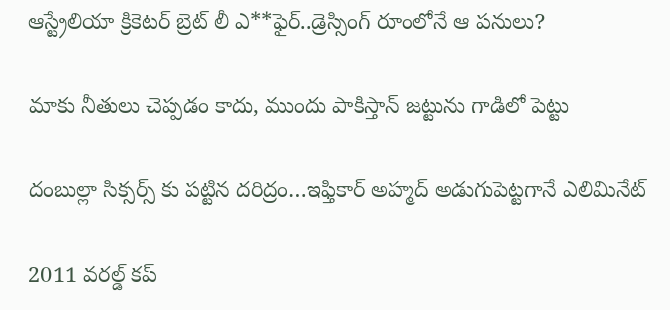ఆస్ట్రేలియా క్రికెట‌ర్‌ బ్రెట్ లీ ఎ**ఫైర్‌..డ్రెస్సింగ్ రూంలోనే ఆ ప‌నులు?

మాకు నీతులు చెప్ప‌డం కాదు, ముందు పాకిస్తాన్ జ‌ట్టును గాడిలో పెట్టు

దంబుల్లా సిక్సర్స్ కు ప‌ట్టిన ద‌రిద్రం…ఇఫ్తికార్ అహ్మద్ అడుగుపెట్ట‌గానే ఎలిమినేట్

2011 వ‌ర‌ల్డ్ క‌ప్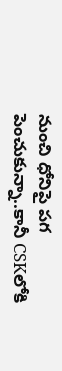నుంచి ధోనిపై ప‌గ పెంచుకున్నా..కానీ CSKలోకి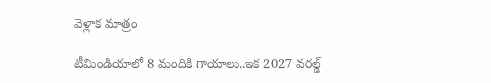వెళ్లాక మాత్రం

టీమిండియాలో 8 మందికి గాయాలు..ఇక 2027 వ‌ర‌ల్డ్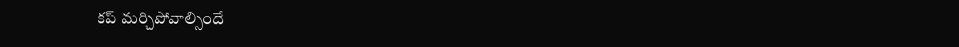క‌ప్ మ‌ర్చిపోవాల్సిందే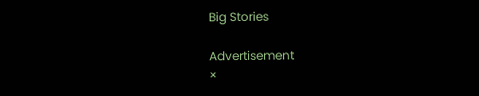Big Stories

Advertisement
×